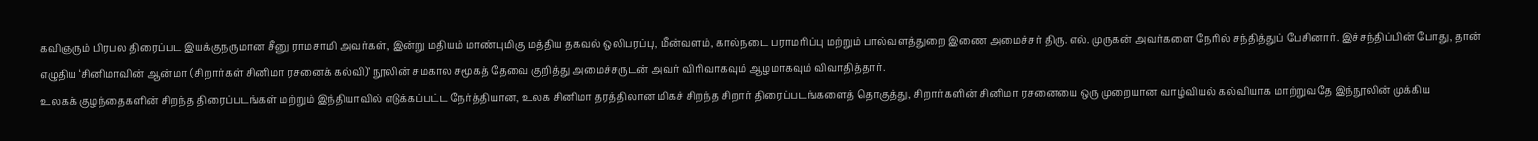கவிஞரும் பிரபல திரைப்பட இயக்குநருமான சீனு ராமசாமி அவர்கள், இன்று மதியம் மாண்புமிகு மத்திய தகவல் ஒலிபரப்பு, மீன்வளம், கால்நடை பராமரிப்பு மற்றும் பால்வளத்துறை இணை அமைச்சர் திரு. எல். முருகன் அவர்களை நேரில் சந்தித்துப் பேசினார். இச்சந்திப்பின் போது, தான் எழுதிய ‘சினிமாவின் ஆன்மா (சிறார்கள் சினிமா ரசனைக் கல்வி)’ நூலின் சமகால சமூகத் தேவை குறித்து அமைச்சருடன் அவர் விரிவாகவும் ஆழமாகவும் விவாதித்தார்.
உலகக் குழந்தைகளின் சிறந்த திரைப்படங்கள் மற்றும் இந்தியாவில் எடுக்கப்பட்ட நேர்த்தியான, உலக சினிமா தரத்திலான மிகச் சிறந்த சிறார் திரைப்படங்களைத் தொகுத்து, சிறார்களின் சினிமா ரசனையை ஒரு முறையான வாழ்வியல் கல்வியாக மாற்றுவதே இந்நூலின் முக்கிய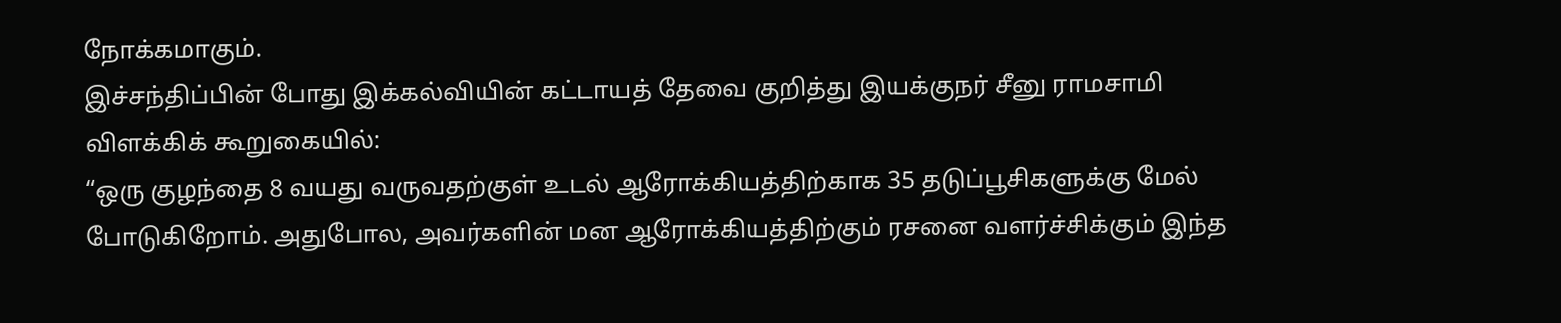நோக்கமாகும்.
இச்சந்திப்பின் போது இக்கல்வியின் கட்டாயத் தேவை குறித்து இயக்குநர் சீனு ராமசாமி விளக்கிக் கூறுகையில்:
“ஒரு குழந்தை 8 வயது வருவதற்குள் உடல் ஆரோக்கியத்திற்காக 35 தடுப்பூசிகளுக்கு மேல் போடுகிறோம். அதுபோல, அவர்களின் மன ஆரோக்கியத்திற்கும் ரசனை வளர்ச்சிக்கும் இந்த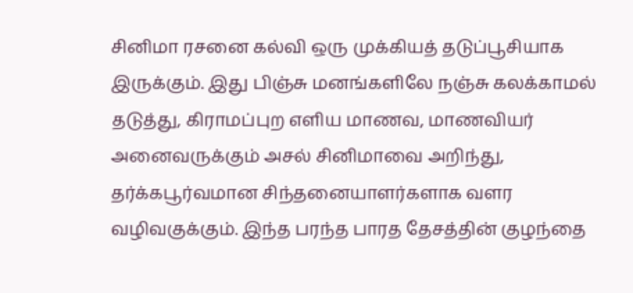சினிமா ரசனை கல்வி ஒரு முக்கியத் தடுப்பூசியாக இருக்கும். இது பிஞ்சு மனங்களிலே நஞ்சு கலக்காமல் தடுத்து, கிராமப்புற எளிய மாணவ, மாணவியர் அனைவருக்கும் அசல் சினிமாவை அறிந்து, தர்க்கபூர்வமான சிந்தனையாளர்களாக வளர வழிவகுக்கும். இந்த பரந்த பாரத தேசத்தின் குழந்தை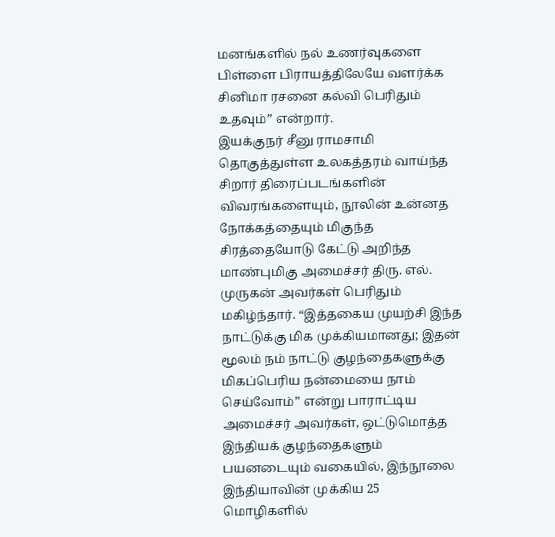மனங்களில் நல் உணர்வுகளை பிள்ளை பிராயத்திலேயே வளர்க்க சினிமா ரசனை கல்வி பெரிதும் உதவும்” என்றார்.
இயக்குநர் சீனு ராமசாமி தொகுத்துள்ள உலகத்தரம் வாய்ந்த சிறார் திரைப்படங்களின் விவரங்களையும், நூலின் உன்னத நோக்கத்தையும் மிகுந்த சிரத்தையோடு கேட்டு அறிந்த மாண்புமிகு அமைச்சர் திரு. எல். முருகன் அவர்கள் பெரிதும் மகிழ்ந்தார். “இத்தகைய முயற்சி இந்த நாட்டுக்கு மிக முக்கியமானது; இதன் மூலம் நம் நாட்டு குழந்தைகளுக்கு மிகப்பெரிய நன்மையை நாம் செய்வோம்” என்று பாராட்டிய அமைச்சர் அவர்கள், ஒட்டுமொத்த இந்தியக் குழந்தைகளும் பயனடையும் வகையில், இந்நூலை இந்தியாவின் முக்கிய 25 மொழிகளில்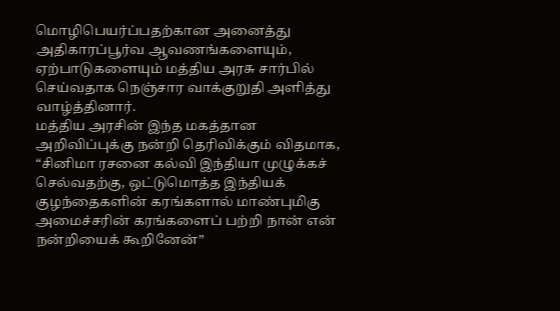மொழிபெயர்ப்பதற்கான அனைத்து அதிகாரப்பூர்வ ஆவணங்களையும், ஏற்பாடுகளையும் மத்திய அரசு சார்பில் செய்வதாக நெஞ்சார வாக்குறுதி அளித்து வாழ்த்தினார்.
மத்திய அரசின் இந்த மகத்தான அறிவிப்புக்கு நன்றி தெரிவிக்கும் விதமாக, “சினிமா ரசனை கல்வி இந்தியா முழுக்கச் செல்வதற்கு, ஒட்டுமொத்த இந்தியக் குழந்தைகளின் கரங்களால் மாண்புமிகு அமைச்சரின் கரங்களைப் பற்றி நான் என் நன்றியைக் கூறினேன்”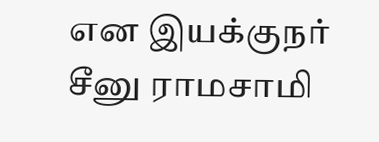என இயக்குநர் சீனு ராமசாமி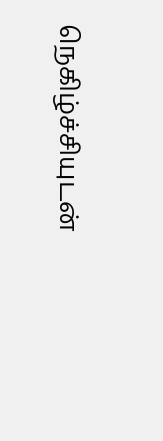நெகிழ்ச்சியுடன்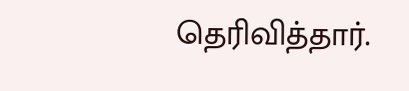தெரிவித்தார்.